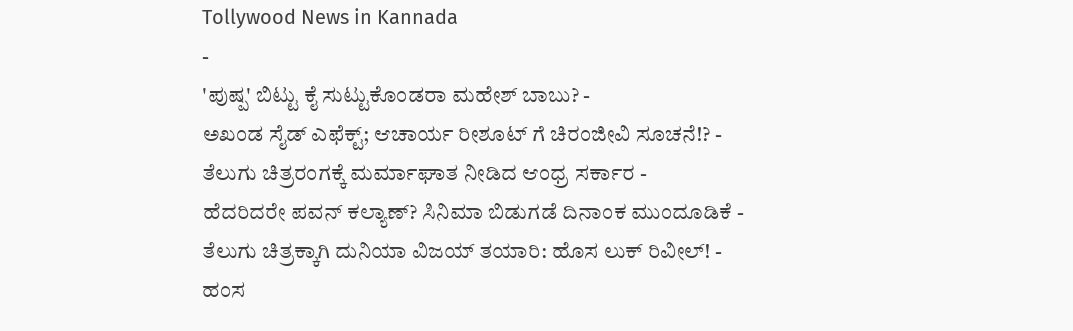Tollywood News in Kannada
-
'ಪುಷ್ಪ' ಬಿಟ್ಟು ಕೈ ಸುಟ್ಟುಕೊಂಡರಾ ಮಹೇಶ್ ಬಾಬು? -
ಅಖಂಡ ಸೈಡ್ ಎಫೆಕ್ಟ್; ಆಚಾರ್ಯ ರೀಶೂಟ್ ಗೆ ಚಿರಂಜೀವಿ ಸೂಚನೆ!? -
ತೆಲುಗು ಚಿತ್ರರಂಗಕ್ಕೆ ಮರ್ಮಾಘಾತ ನೀಡಿದ ಆಂಧ್ರ ಸರ್ಕಾರ -
ಹೆದರಿದರೇ ಪವನ್ ಕಲ್ಯಾಣ್? ಸಿನಿಮಾ ಬಿಡುಗಡೆ ದಿನಾಂಕ ಮುಂದೂಡಿಕೆ -
ತೆಲುಗು ಚಿತ್ರಕ್ಕಾಗಿ ದುನಿಯಾ ವಿಜಯ್ ತಯಾರಿ: ಹೊಸ ಲುಕ್ ರಿವೀಲ್! -
ಹಂಸ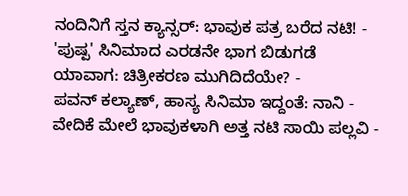ನಂದಿನಿಗೆ ಸ್ತನ ಕ್ಯಾನ್ಸರ್: ಭಾವುಕ ಪತ್ರ ಬರೆದ ನಟಿ! -
'ಪುಷ್ಪ' ಸಿನಿಮಾದ ಎರಡನೇ ಭಾಗ ಬಿಡುಗಡೆ ಯಾವಾಗ: ಚಿತ್ರೀಕರಣ ಮುಗಿದಿದೆಯೇ? -
ಪವನ್ ಕಲ್ಯಾಣ್, ಹಾಸ್ಯ ಸಿನಿಮಾ ಇದ್ದಂತೆ: ನಾನಿ -
ವೇದಿಕೆ ಮೇಲೆ ಭಾವುಕಳಾಗಿ ಅತ್ತ ನಟಿ ಸಾಯಿ ಪಲ್ಲವಿ -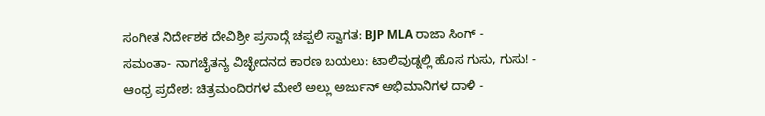ಸಂಗೀತ ನಿರ್ದೇಶಕ ದೇವಿಶ್ರೀ ಪ್ರಸಾದ್ಗೆ ಚಪ್ಪಲಿ ಸ್ವಾಗತ: BJP MLA ರಾಜಾ ಸಿಂಗ್ -
ಸಮಂತಾ- ನಾಗಚೈತನ್ಯ ವಿಚ್ಛೇದನದ ಕಾರಣ ಬಯಲು: ಟಾಲಿವುಡ್ನಲ್ಲಿ ಹೊಸ ಗುಸು, ಗುಸು! -
ಆಂಧ್ರ ಪ್ರದೇಶ: ಚಿತ್ರಮಂದಿರಗಳ ಮೇಲೆ ಅಲ್ಲು ಅರ್ಜುನ್ ಅಭಿಮಾನಿಗಳ ದಾಳಿ -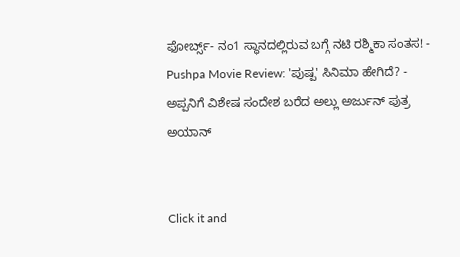ಫೋರ್ಬ್ಸ್- ನಂ1 ಸ್ಥಾನದಲ್ಲಿರುವ ಬಗ್ಗೆ ನಟಿ ರಶ್ಮಿಕಾ ಸಂತಸ! -
Pushpa Movie Review: 'ಪುಷ್ಪ' ಸಿನಿಮಾ ಹೇಗಿದೆ? -
ಅಪ್ಪನಿಗೆ ವಿಶೇಷ ಸಂದೇಶ ಬರೆದ ಅಲ್ಲು ಅರ್ಜುನ್ ಪುತ್ರ ಅಯಾನ್


Click it and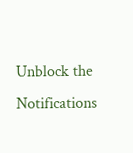Unblock the Notifications